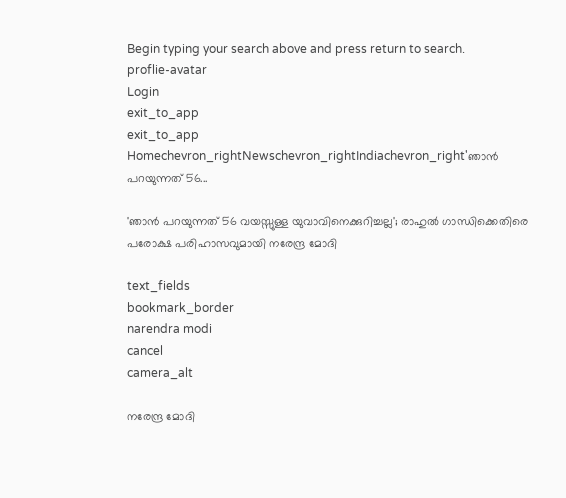Begin typing your search above and press return to search.
proflie-avatar
Login
exit_to_app
exit_to_app
Homechevron_rightNewschevron_rightIndiachevron_right'ഞാൻ പറയുന്നത് 56...

'ഞാൻ പറയുന്നത് 56 വയസ്സുള്ള യുവാവിനെക്കുറിച്ചല്ല'; രാഹുൽ ഗാന്ധിക്കെതിരെ പരോക്ഷ പരിഹാസവുമായി നരേന്ദ്ര മോദി

text_fields
bookmark_border
narendra modi
cancel
camera_alt

നരേന്ദ്ര മോദി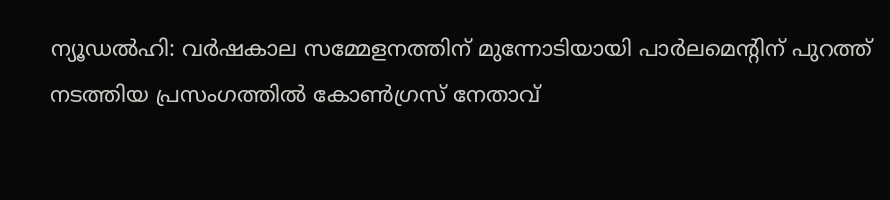ന്യൂഡൽഹി: വർഷകാല സമ്മേളനത്തിന് മുന്നോടിയായി പാർലമെന്റിന് പുറത്ത് നടത്തിയ പ്രസംഗത്തിൽ കോൺഗ്രസ് നേതാവ്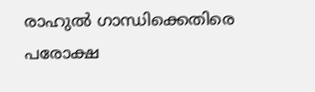രാഹുൽ ഗാന്ധിക്കെതിരെ പരോക്ഷ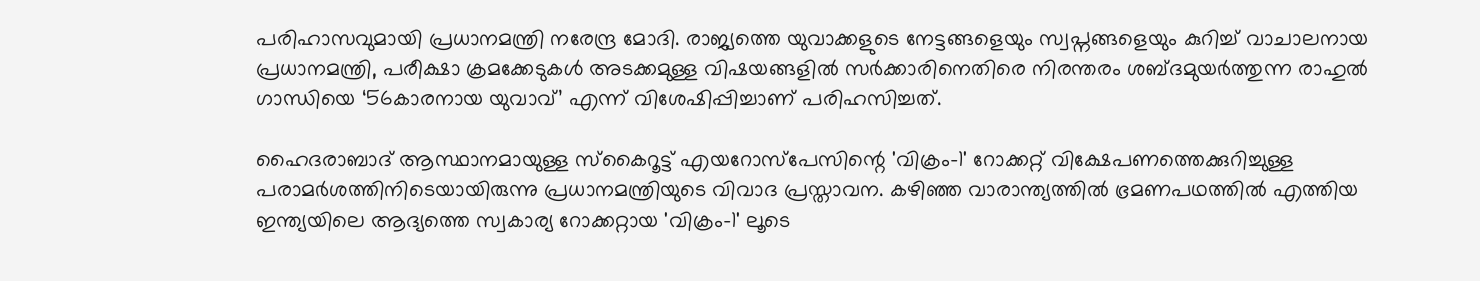പരിഹാസവുമായി പ്രധാനമന്ത്രി നരേന്ദ്ര മോദി. രാജ്യത്തെ യുവാക്കളുടെ നേട്ടങ്ങളെയും സ്വപ്നങ്ങളെയും കുറിച്ച് വാചാലനായ പ്രധാനമന്ത്രി, പരീക്ഷാ ക്രമക്കേടുകൾ അടക്കമുള്ള വിഷയങ്ങളിൽ സർക്കാരിനെതിരെ നിരന്തരം ശബ്ദമുയർത്തുന്ന രാഹുൽ ഗാന്ധിയെ ‘56കാരനായ യുവാവ്’ എന്ന് വിശേഷിപ്പിച്ചാണ് പരിഹസിച്ചത്.

ഹൈദരാബാദ് ആസ്ഥാനമായുള്ള സ്‌കൈറൂട്ട് എയറോസ്പേസിന്റെ 'വിക്രം-1' റോക്കറ്റ് വിക്ഷേപണത്തെക്കുറിച്ചുള്ള പരാമർശത്തിനിടെയായിരുന്നു പ്രധാനമന്ത്രിയുടെ വിവാദ പ്രസ്താവന. കഴിഞ്ഞ വാരാന്ത്യത്തില്‍ ഭ്രമണപഥത്തില്‍ എത്തിയ ഇന്ത്യയിലെ ആദ്യത്തെ സ്വകാര്യ റോക്കറ്റായ 'വിക്രം-1' ലൂടെ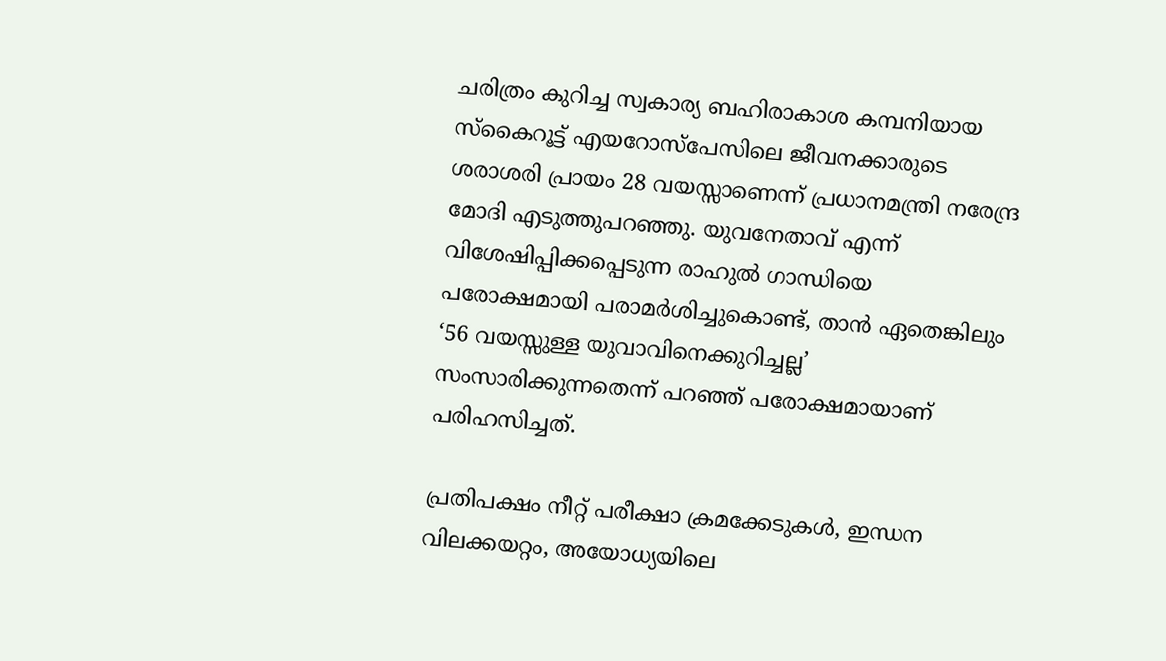ചരിത്രം കുറിച്ച സ്വകാര്യ ബഹിരാകാശ കമ്പനിയായ സ്‌കൈറൂട്ട് എയറോസ്പേസിലെ ജീവനക്കാരുടെ ശരാശരി പ്രായം 28 വയസ്സാണെന്ന് പ്രധാനമന്ത്രി നരേന്ദ്ര മോദി എടുത്തുപറഞ്ഞു. യുവനേതാവ് എന്ന് വിശേഷിപ്പിക്കപ്പെടുന്ന രാഹുല്‍ ഗാന്ധിയെ പരോക്ഷമായി പരാമര്‍ശിച്ചുകൊണ്ട്, താന്‍ ഏതെങ്കിലും ‘56 വയസ്സുള്ള യുവാവിനെക്കുറിച്ചല്ല’ സംസാരിക്കുന്നതെന്ന് പറഞ്ഞ് പരോക്ഷമായാണ് പരിഹസിച്ചത്.

പ്രതിപക്ഷം നീറ്റ് പരീക്ഷാ ക്രമക്കേടുകൾ, ഇന്ധന വിലക്കയറ്റം, അയോധ്യയിലെ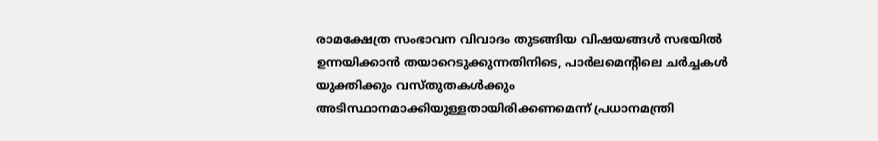രാമക്ഷേത്ര സംഭാവന വിവാദം തുടങ്ങിയ വിഷയങ്ങൾ സഭയിൽ ഉന്നയിക്കാൻ തയാറെടുക്കുന്നതിനിടെ, പാർലമെന്റിലെ ചർച്ചകൾ യുക്തിക്കും വസ്തുതകൾക്കും അടിസ്ഥാനമാക്കിയുള്ളതായിരിക്കണമെന്ന് പ്രധാനമന്ത്രി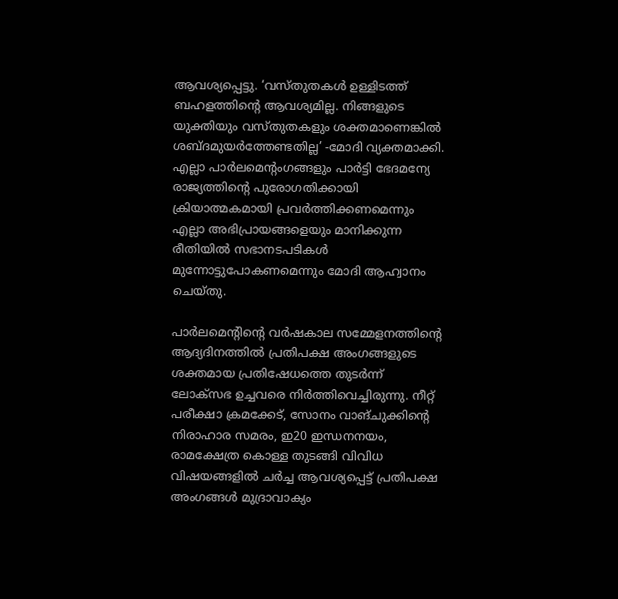ആവശ്യപ്പെട്ടു. ‘വസ്തുതകൾ ഉള്ളിടത്ത് ബഹളത്തിന്റെ ആവശ്യമില്ല. നിങ്ങളുടെ യുക്തിയും വസ്തുതകളും ശക്തമാണെങ്കിൽ ശബ്ദമുയർത്തേണ്ടതില്ല’ -മോദി വ്യക്തമാക്കി. എല്ലാ പാർലമെന്റംഗങ്ങളും പാർട്ടി ഭേദമന്യേ രാജ്യത്തിന്റെ പുരോഗതിക്കായി ക്രിയാത്മകമായി പ്രവർത്തിക്കണമെന്നും എല്ലാ അഭിപ്രായങ്ങളെയും മാനിക്കുന്ന രീതിയിൽ സഭാനടപടികൾ മുന്നോട്ടുപോകണമെന്നും മോദി ആഹ്വാനം ചെയ്തു.

പാർലമെന്റിന്റെ വർഷകാല സമ്മേളനത്തിന്റെ ആദ്യദിനത്തിൽ പ്രതിപക്ഷ അംഗങ്ങളുടെ ശക്തമായ പ്രതിഷേധത്തെ തുടർന്ന് ലോക്സഭ ഉച്ചവരെ നിർത്തിവെച്ചിരുന്നു. നീറ്റ് പരീക്ഷാ ക്രമക്കേട്, സോനം വാങ്ചുക്കിന്റെ നിരാഹാര സമരം, ഇ20 ഇന്ധനനയം, രാമക്ഷേത്ര കൊള്ള തുടങ്ങി വിവിധ വിഷയങ്ങളിൽ ചർച്ച ആവശ്യപ്പെട്ട് പ്രതിപക്ഷ അംഗങ്ങൾ മുദ്രാവാക്യം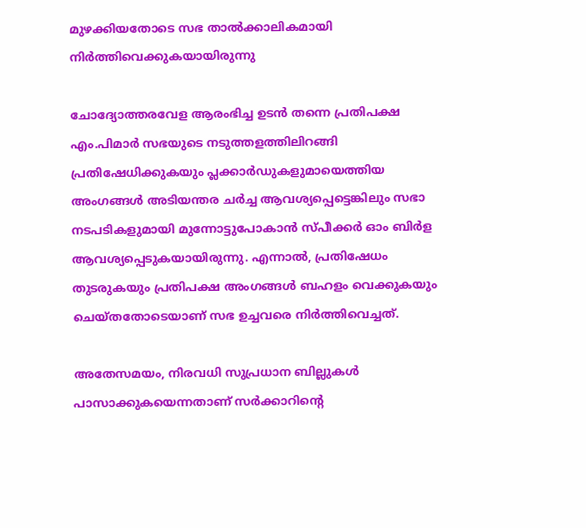മുഴക്കിയതോടെ സഭ താൽക്കാലികമായി നിർത്തിവെക്കുകയായിരുന്നു

ചോദ്യോത്തരവേള ആരംഭിച്ച ഉടൻ തന്നെ പ്രതിപക്ഷ എം.പിമാർ സഭയുടെ നടുത്തളത്തിലിറങ്ങി പ്രതിഷേധിക്കുകയും പ്ലക്കാർഡുകളുമായെത്തിയ അംഗങ്ങൾ അടിയന്തര ചർച്ച ആവശ്യപ്പെട്ടെങ്കിലും സഭാ നടപടികളുമായി മുന്നോട്ടുപോകാൻ സ്പീക്കർ ഓം ബിർള ആവശ്യപ്പെടുകയായിരുന്നു. എന്നാൽ, പ്രതിഷേധം തുടരുകയും പ്രതിപക്ഷ അംഗങ്ങൾ ബഹളം വെക്കുകയും ചെയ്തതോടെയാണ് സഭ ഉച്ചവരെ നിർത്തിവെച്ചത്.

അതേസമയം, നിരവധി സുപ്രധാന ബില്ലുകൾ പാസാക്കുകയെന്നതാണ് സർക്കാറിന്റെ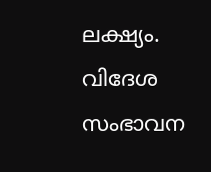ലക്ഷ്യം. വിദേശ സംഭാവന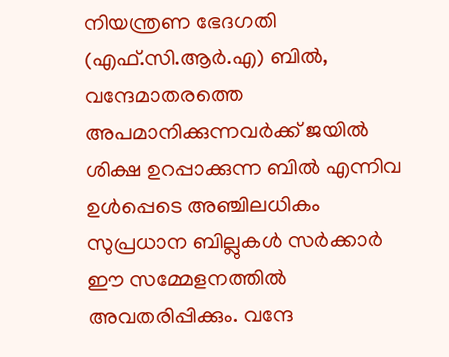നിയന്ത്രണ ഭേദഗതി (എഫ്.സി.ആർ.എ) ബിൽ, വന്ദേമാതരത്തെ അപമാനിക്കുന്നവർക്ക് ജയിൽ ശിക്ഷ ഉറപ്പാക്കുന്ന ബിൽ എന്നിവ ഉൾപ്പെടെ അഞ്ചിലധികം സുപ്രധാന ബില്ലുകൾ സർക്കാർ ഈ സമ്മേളനത്തിൽ അവതരിപ്പിക്കും. വന്ദേ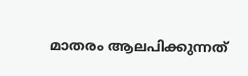മാതരം ആലപിക്കുന്നത്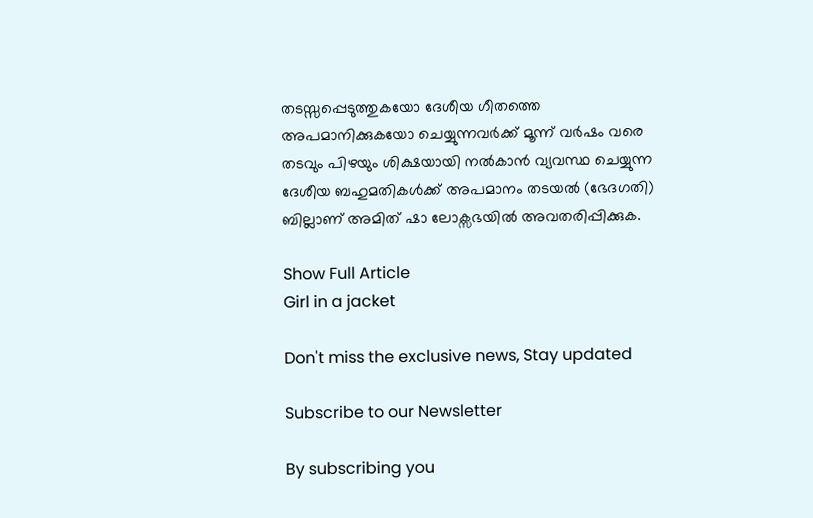തടസ്സപ്പെടുത്തുകയോ ദേശീയ ഗീതത്തെ അപമാനിക്കുകയോ ചെയ്യുന്നവർക്ക് മൂന്ന് വർഷം വരെ തടവും പിഴയും ശിക്ഷയായി നൽകാൻ വ്യവസ്ഥ ചെയ്യുന്ന ദേശീയ ബഹുമതികൾക്ക് അപമാനം തടയൽ (ഭേദഗതി) ബില്ലാണ് അമിത് ഷാ ലോക്സഭയിൽ അവതരിപ്പിക്കുക.

Show Full Article
Girl in a jacket

Don't miss the exclusive news, Stay updated

Subscribe to our Newsletter

By subscribing you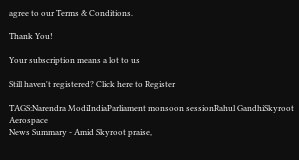agree to our Terms & Conditions.

Thank You!

Your subscription means a lot to us

Still haven't registered? Click here to Register

TAGS:Narendra ModiIndiaParliament monsoon sessionRahul GandhiSkyroot Aerospace
News Summary - Amid Skyroot praise,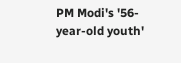PM Modi's '56-year-old youth'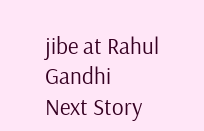jibe at Rahul Gandhi
Next Story